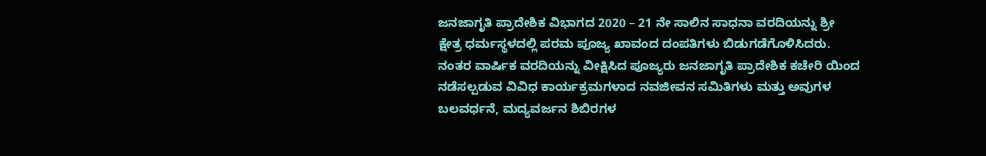ಜನಜಾಗೃತಿ ಪ್ರಾದೇಶಿಕ ವಿಭಾಗದ 2020 – 21 ನೇ ಸಾಲಿನ ಸಾಧನಾ ವರದಿಯನ್ನು ಶ್ರೀ ಕ್ಷೇತ್ರ ಧರ್ಮಸ್ಥಳದಲ್ಲಿ ಪರಮ ಪೂಜ್ಯ ಖಾವಂದ ದಂಪತಿಗಳು ಬಿಡುಗಡೆಗೊಳಿಸಿದರು. ನಂತರ ವಾರ್ಷಿಕ ವರದಿಯನ್ನು ವೀಕ್ಷಿಸಿದ ಪೂಜ್ಯರು ಜನಜಾಗೃತಿ ಪ್ರಾದೇಶಿಕ ಕಚೇರಿ ಯಿಂದ ನಡೆಸಲ್ಪಡುವ ವಿವಿಧ ಕಾರ್ಯಕ್ರಮಗಳಾದ ನವಜೀವನ ಸಮಿತಿಗಳು ಮತ್ತು ಅವುಗಳ ಬಲವರ್ಧನೆ, ಮದ್ಯವರ್ಜನ ಶಿಬಿರಗಳ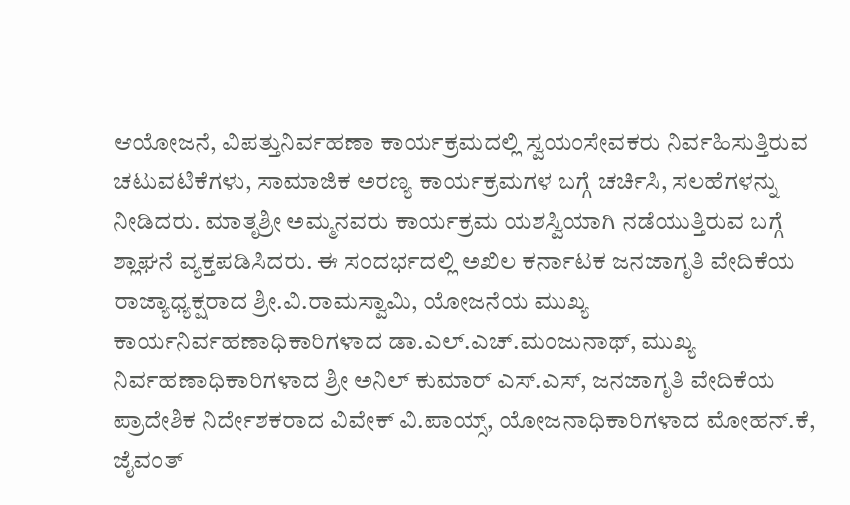ಆಯೋಜನೆ, ವಿಪತ್ತುನಿರ್ವಹಣಾ ಕಾರ್ಯಕ್ರಮದಲ್ಲಿ ಸ್ವಯಂಸೇವಕರು ನಿರ್ವಹಿಸುತ್ತಿರುವ ಚಟುವಟಿಕೆಗಳು, ಸಾಮಾಜಿಕ ಅರಣ್ಯ ಕಾರ್ಯಕ್ರಮಗಳ ಬಗ್ಗೆ ಚರ್ಚಿಸಿ, ಸಲಹೆಗಳನ್ನು ನೀಡಿದರು. ಮಾತೃಶ್ರೀ ಅಮ್ಮನವರು ಕಾರ್ಯಕ್ರಮ ಯಶಸ್ವಿಯಾಗಿ ನಡೆಯುತ್ತಿರುವ ಬಗ್ಗೆ ಶ್ಲಾಘನೆ ವ್ಯಕ್ತಪಡಿಸಿದರು. ಈ ಸಂದರ್ಭದಲ್ಲಿ ಅಖಿಲ ಕರ್ನಾಟಕ ಜನಜಾಗೃತಿ ವೇದಿಕೆಯ ರಾಜ್ಯಾಧ್ಯಕ್ಷರಾದ ಶ್ರೀ.ವಿ.ರಾಮಸ್ವಾಮಿ, ಯೋಜನೆಯ ಮುಖ್ಯ ಕಾರ್ಯನಿರ್ವಹಣಾಧಿಕಾರಿಗಳಾದ ಡಾ.ಎಲ್.ಎಚ್.ಮಂಜುನಾಥ್, ಮುಖ್ಯ ನಿರ್ವಹಣಾಧಿಕಾರಿಗಳಾದ ಶ್ರೀ ಅನಿಲ್ ಕುಮಾರ್ ಎಸ್.ಎಸ್, ಜನಜಾಗೃತಿ ವೇದಿಕೆಯ ಪ್ರಾದೇಶಿಕ ನಿರ್ದೇಶಕರಾದ ವಿವೇಕ್ ವಿ.ಪಾಯ್ಸ್, ಯೋಜನಾಧಿಕಾರಿಗಳಾದ ಮೋಹನ್.ಕೆ, ಜೈವಂತ್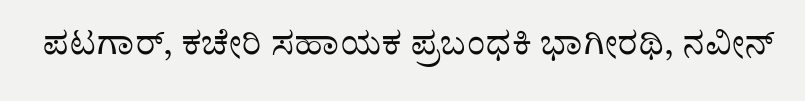ಪಟಗಾರ್, ಕಚೇರಿ ಸಹಾಯಕ ಪ್ರಬಂಧಕಿ ಭಾಗೀರಥಿ, ನವೀನ್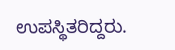ಉಪಸ್ಥಿತರಿದ್ದರು.